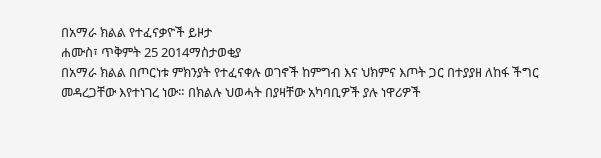በአማራ ክልል የተፈናቃዮች ይዞታ
ሐሙስ፣ ጥቅምት 25 2014ማስታወቂያ
በአማራ ክልል በጦርነቱ ምክንያት የተፈናቀሉ ወገኖች ከምግብ እና ህክምና እጦት ጋር በተያያዘ ለከፋ ችግር መዳረጋቸው እየተነገረ ነው። በክልሉ ህወሓት በያዛቸው አካባቢዎች ያሉ ነዋሪዎች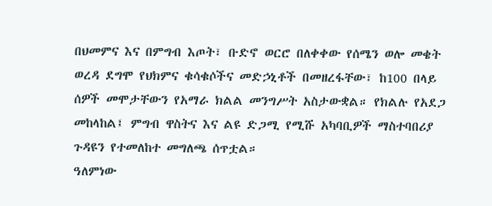በህመምና እና በምግብ እጦት፣ ቡድኖ ወርሮ በለቀቀው የሰሜን ወሎ መቄት ወረዳ ደግሞ የህክምና ቁሳቁሶችና መድኃኒቶች በመዘረፋቸው፣ ከ100 በላይ ሰዎች መሞታቸውን የአማራ ክልል መንግሥት አስታውቋል። የክልሉ የአደጋ መከላከል፤ ምግብ ዋስትና እና ልዩ ድጋሚ የሚሹ አካባቢዎች ማስተባበሪያ ጉዳዩን የተመለከተ መግለጫ ሰጥቷል።
ዓለምነው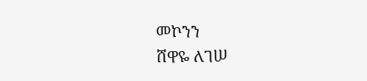መኮንን
ሸዋዬ ለገሠ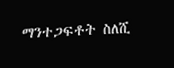ማንተጋፍቶት ስለሺ